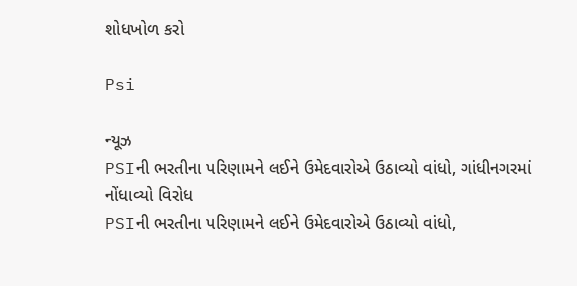શોધખોળ કરો

Psi

ન્યૂઝ
PSIની ભરતીના પરિણામને લઈને ઉમેદવારોએ ઉઠાવ્યો વાંધો, ગાંધીનગરમાં નોંધાવ્યો વિરોધ
PSIની ભરતીના પરિણામને લઈને ઉમેદવારોએ ઉઠાવ્યો વાંધો,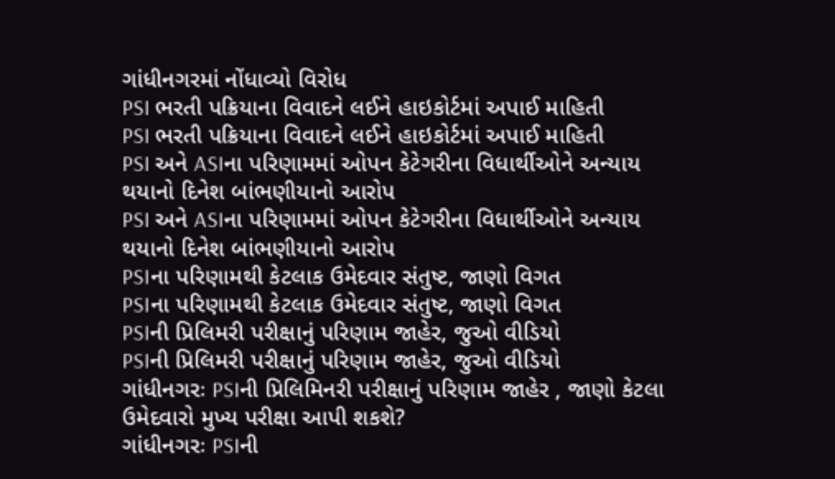ગાંધીનગરમાં નોંધાવ્યો વિરોધ
PSI ભરતી પક્રિયાના વિવાદને લઈને હાઇકોર્ટમાં અપાઈ માહિતી
PSI ભરતી પક્રિયાના વિવાદને લઈને હાઇકોર્ટમાં અપાઈ માહિતી
PSI અને ASIના પરિણામમાં ઓપન કેટેગરીના વિધાર્થીઓને અન્યાય થયાનો દિનેશ બાંભણીયાનો આરોપ
PSI અને ASIના પરિણામમાં ઓપન કેટેગરીના વિધાર્થીઓને અન્યાય થયાનો દિનેશ બાંભણીયાનો આરોપ
PSIના પરિણામથી કેટલાક ઉમેદવાર સંતુષ્ટ, જાણો વિગત
PSIના પરિણામથી કેટલાક ઉમેદવાર સંતુષ્ટ, જાણો વિગત
PSIની પ્રિલિમરી પરીક્ષાનું પરિણામ જાહેર, જુઓ વીડિયો
PSIની પ્રિલિમરી પરીક્ષાનું પરિણામ જાહેર, જુઓ વીડિયો
ગાંધીનગરઃ PSIની પ્રિલિમિનરી પરીક્ષાનું પરિણામ જાહેર , જાણો કેટલા ઉમેદવારો મુખ્ય પરીક્ષા આપી શકશે?
ગાંધીનગરઃ PSIની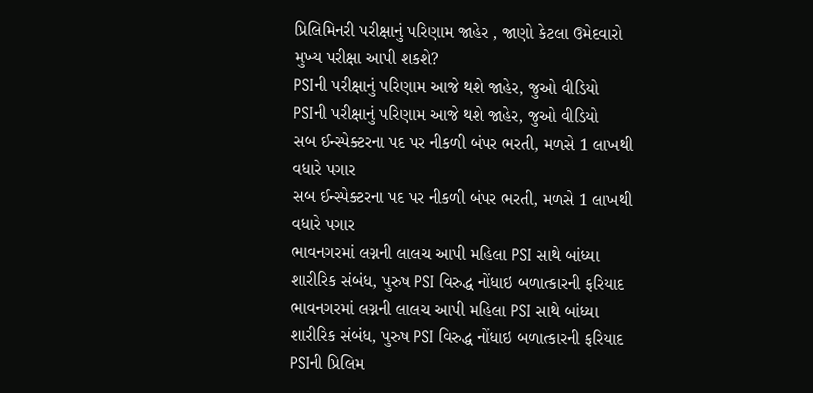પ્રિલિમિનરી પરીક્ષાનું પરિણામ જાહેર , જાણો કેટલા ઉમેદવારો મુખ્ય પરીક્ષા આપી શકશે?
PSIની પરીક્ષાનું પરિણામ આજે થશે જાહેર, જુઓ વીડિયો
PSIની પરીક્ષાનું પરિણામ આજે થશે જાહેર, જુઓ વીડિયો
સબ ઈન્સ્પેક્ટરના પદ પર નીકળી બંપર ભરતી, મળસે 1 લાખથી વધારે પગાર
સબ ઈન્સ્પેક્ટરના પદ પર નીકળી બંપર ભરતી, મળસે 1 લાખથી વધારે પગાર
ભાવનગરમાં લગ્નની લાલચ આપી મહિલા PSI સાથે બાંધ્યા શારીરિક સંબંધ, પુરુષ PSI વિરુદ્ધ નોંધાઇ બળાત્કારની ફરિયાદ
ભાવનગરમાં લગ્નની લાલચ આપી મહિલા PSI સાથે બાંધ્યા શારીરિક સંબંધ, પુરુષ PSI વિરુદ્ધ નોંધાઇ બળાત્કારની ફરિયાદ
PSIની પ્રિલિમ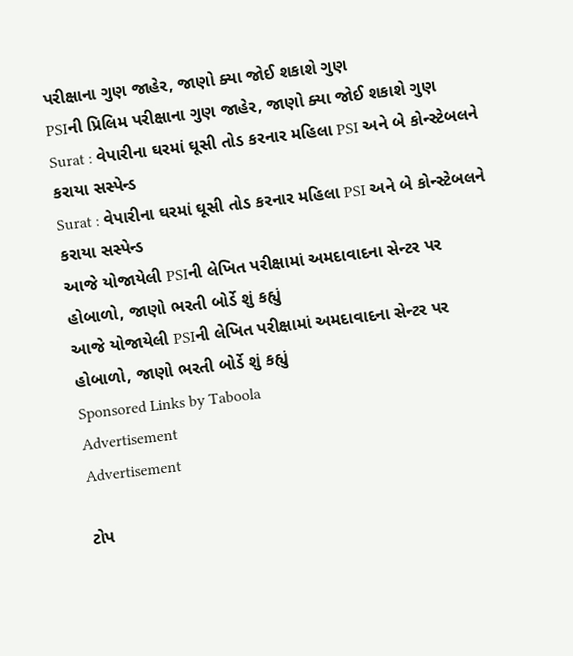પરીક્ષાના ગુણ જાહેર, જાણો ક્યા જોઈ શકાશે ગુણ
PSIની પ્રિલિમ પરીક્ષાના ગુણ જાહેર, જાણો ક્યા જોઈ શકાશે ગુણ
Surat : વેપારીના ઘરમાં ઘૂસી તોડ કરનાર મહિલા PSI અને બે કોન્સ્ટેબલને કરાયા સસ્પેન્ડ
Surat : વેપારીના ઘરમાં ઘૂસી તોડ કરનાર મહિલા PSI અને બે કોન્સ્ટેબલને કરાયા સસ્પેન્ડ
આજે યોજાયેલી PSIની લેખિત પરીક્ષામાં અમદાવાદના સેન્ટર પર હોબાળો, જાણો ભરતી બોર્ડે શું કહ્યું
આજે યોજાયેલી PSIની લેખિત પરીક્ષામાં અમદાવાદના સેન્ટર પર હોબાળો, જાણો ભરતી બોર્ડે શું કહ્યું
Sponsored Links by Taboola
Advertisement
Advertisement

ટોપ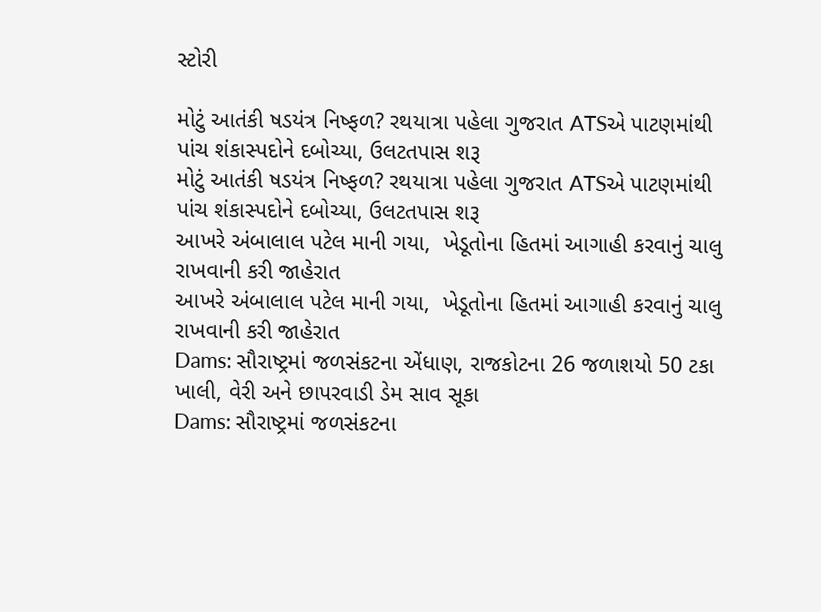સ્ટોરી

મોટું આતંકી ષડયંત્ર નિષ્ફળ? રથયાત્રા પહેલા ગુજરાત ATSએ પાટણમાંથી પાંચ શંકાસ્પદોને દબોચ્યા, ઉલટતપાસ શરૂ
મોટું આતંકી ષડયંત્ર નિષ્ફળ? રથયાત્રા પહેલા ગુજરાત ATSએ પાટણમાંથી પાંચ શંકાસ્પદોને દબોચ્યા, ઉલટતપાસ શરૂ
આખરે અંબાલાલ પટેલ માની ગયા,  ખેડૂતોના હિતમાં આગાહી કરવાનું ચાલુ રાખવાની કરી જાહેરાત
આખરે અંબાલાલ પટેલ માની ગયા,  ખેડૂતોના હિતમાં આગાહી કરવાનું ચાલુ રાખવાની કરી જાહેરાત
Dams: સૌરાષ્ટ્રમાં જળસંકટના એંધાણ, રાજકોટના 26 જળાશયો 50 ટકા ખાલી, વેરી અને છાપરવાડી ડેમ સાવ સૂકા
Dams: સૌરાષ્ટ્રમાં જળસંકટના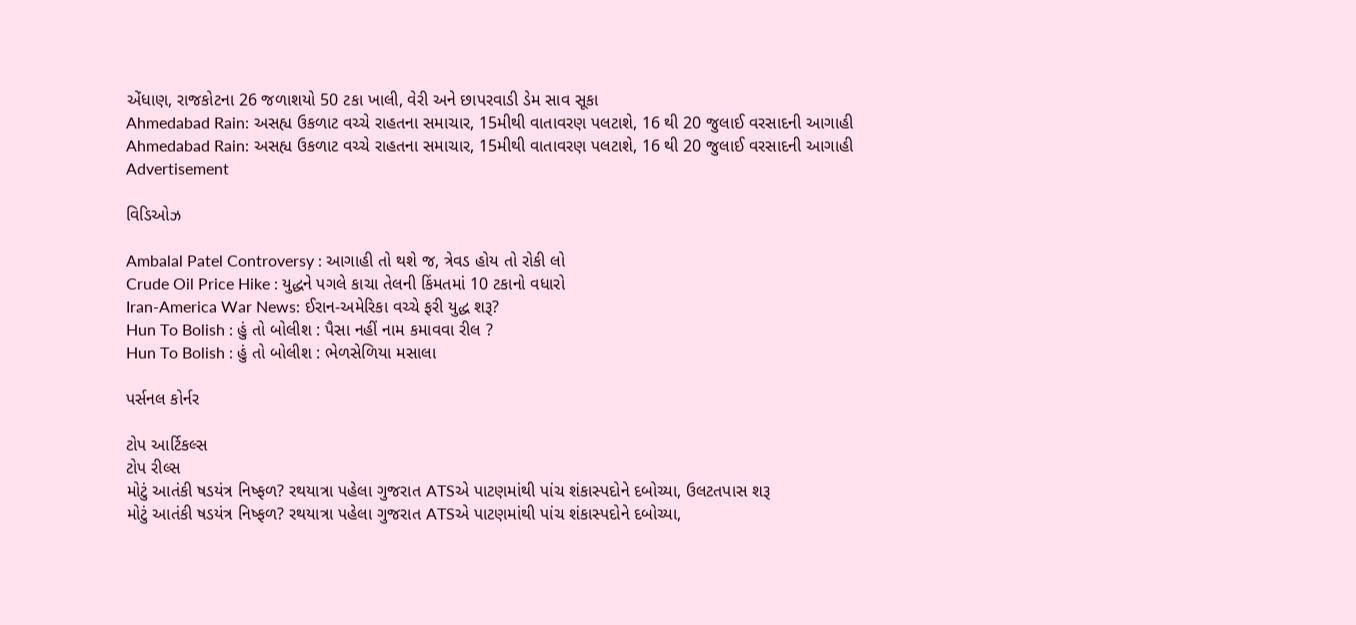એંધાણ, રાજકોટના 26 જળાશયો 50 ટકા ખાલી, વેરી અને છાપરવાડી ડેમ સાવ સૂકા
Ahmedabad Rain: અસહ્ય ઉકળાટ વચ્ચે રાહતના સમાચાર, 15મીથી વાતાવરણ પલટાશે, 16 થી 20 જુલાઈ વરસાદની આગાહી
Ahmedabad Rain: અસહ્ય ઉકળાટ વચ્ચે રાહતના સમાચાર, 15મીથી વાતાવરણ પલટાશે, 16 થી 20 જુલાઈ વરસાદની આગાહી
Advertisement

વિડિઓઝ

Ambalal Patel Controversy : આગાહી તો થશે જ, ત્રેવડ હોય તો રોકી લો
Crude Oil Price Hike : યુદ્ધને પગલે કાચા તેલની કિંમતમાં 10 ટકાનો વધારો
Iran-America War News: ઈરાન-અમેરિકા વચ્ચે ફરી યુદ્ધ શરૂ?
Hun To Bolish : હું તો બોલીશ : પૈસા નહીં નામ કમાવવા રીલ ?
Hun To Bolish : હું તો બોલીશ : ભેળસેળિયા મસાલા

પર્સનલ કોર્નર

ટોપ આર્ટિકલ્સ
ટોપ રીલ્સ
મોટું આતંકી ષડયંત્ર નિષ્ફળ? રથયાત્રા પહેલા ગુજરાત ATSએ પાટણમાંથી પાંચ શંકાસ્પદોને દબોચ્યા, ઉલટતપાસ શરૂ
મોટું આતંકી ષડયંત્ર નિષ્ફળ? રથયાત્રા પહેલા ગુજરાત ATSએ પાટણમાંથી પાંચ શંકાસ્પદોને દબોચ્યા,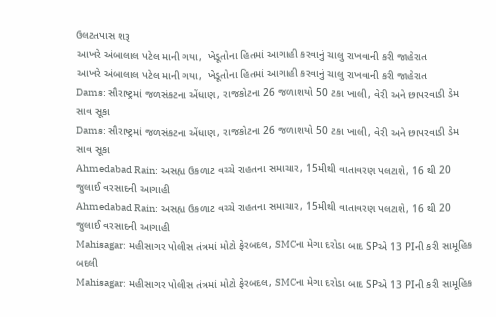ઉલટતપાસ શરૂ
આખરે અંબાલાલ પટેલ માની ગયા,  ખેડૂતોના હિતમાં આગાહી કરવાનું ચાલુ રાખવાની કરી જાહેરાત
આખરે અંબાલાલ પટેલ માની ગયા,  ખેડૂતોના હિતમાં આગાહી કરવાનું ચાલુ રાખવાની કરી જાહેરાત
Dams: સૌરાષ્ટ્રમાં જળસંકટના એંધાણ, રાજકોટના 26 જળાશયો 50 ટકા ખાલી, વેરી અને છાપરવાડી ડેમ સાવ સૂકા
Dams: સૌરાષ્ટ્રમાં જળસંકટના એંધાણ, રાજકોટના 26 જળાશયો 50 ટકા ખાલી, વેરી અને છાપરવાડી ડેમ સાવ સૂકા
Ahmedabad Rain: અસહ્ય ઉકળાટ વચ્ચે રાહતના સમાચાર, 15મીથી વાતાવરણ પલટાશે, 16 થી 20 જુલાઈ વરસાદની આગાહી
Ahmedabad Rain: અસહ્ય ઉકળાટ વચ્ચે રાહતના સમાચાર, 15મીથી વાતાવરણ પલટાશે, 16 થી 20 જુલાઈ વરસાદની આગાહી
Mahisagar: મહીસાગર પોલીસ તંત્રમાં મોટો ફેરબદલ, SMCના મેગા દરોડા બાદ SPએ 13 PIની કરી સામૂહિક બદલી
Mahisagar: મહીસાગર પોલીસ તંત્રમાં મોટો ફેરબદલ, SMCના મેગા દરોડા બાદ SPએ 13 PIની કરી સામૂહિક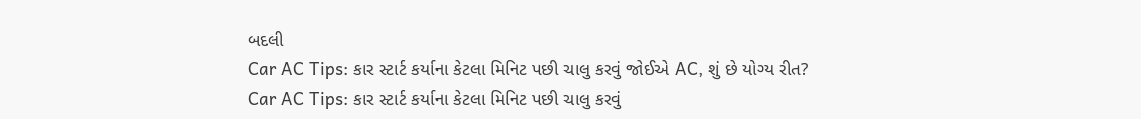બદલી
Car AC Tips: કાર સ્ટાર્ટ કર્યાના કેટલા મિનિટ પછી ચાલુ કરવું જોઈએ AC, શું છે યોગ્ય રીત?
Car AC Tips: કાર સ્ટાર્ટ કર્યાના કેટલા મિનિટ પછી ચાલુ કરવું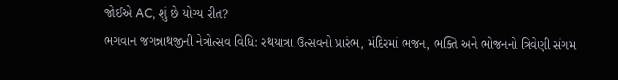જોઈએ AC, શું છે યોગ્ય રીત?
ભગવાન જગન્નાથજીની નેત્રોત્સવ વિધિ: રથયાત્રા ઉત્સવનો પ્રારંભ, મંદિરમાં ભજન, ભક્તિ અને ભોજનનો ત્રિવેણી સંગમ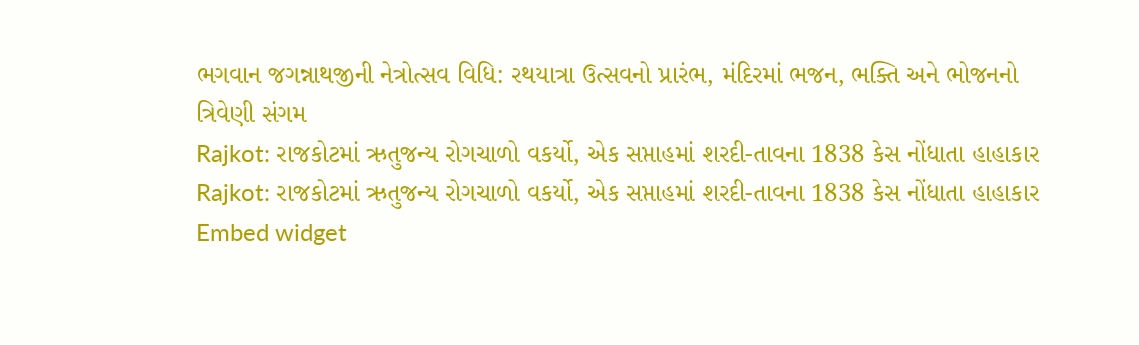ભગવાન જગન્નાથજીની નેત્રોત્સવ વિધિ: રથયાત્રા ઉત્સવનો પ્રારંભ, મંદિરમાં ભજન, ભક્તિ અને ભોજનનો ત્રિવેણી સંગમ
Rajkot: રાજકોટમાં ઋતુજન્ય રોગચાળો વકર્યો, એક સપ્તાહમાં શરદી-તાવના 1838 કેસ નોંધાતા હાહાકાર
Rajkot: રાજકોટમાં ઋતુજન્ય રોગચાળો વકર્યો, એક સપ્તાહમાં શરદી-તાવના 1838 કેસ નોંધાતા હાહાકાર
Embed widget